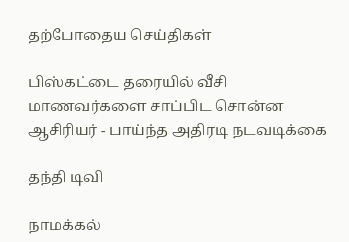தற்போதைய செய்திகள்

பிஸ்கட்டை தரையில் வீசி மாணவர்களை சாப்பிட சொன்ன ஆசிரியர் - பாய்ந்த அதிரடி நடவடிக்கை

தந்தி டிவி

நாமக்கல்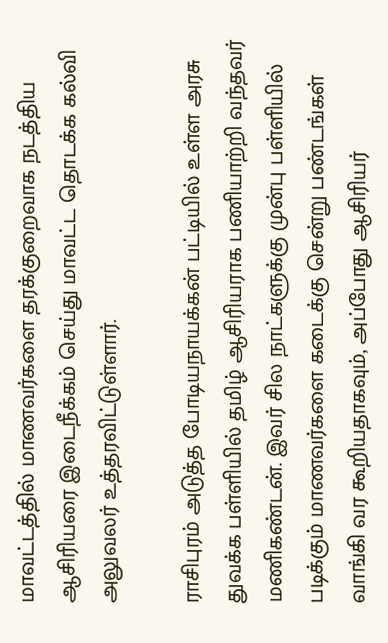மாவட்டத்தில் மாணவர்களை தரக்குறைவாக நடத்திய ஆசிரியரை இடைநீக்கம் செய்து மாவட்ட தொடக்க கல்வி அலுவலர் உத்தரவிட்டுள்ளார்.

ராசிபுரம் அடுத்த போடியநாயக்கன் பட்டியில் உள்ள அரசு துவக்க பள்ளியில் தமிழ் ஆசிரியராக பணியாற்றி வந்தவர் மணிகண்டன். இவர் சில நாட்களுக்கு முன்பு பள்ளியில் படிக்கும் மாணவர்களை கடைக்கு சென்று பண்டங்கள் வாங்கி வர கூறியதாகவும், அப்போது ஆசிரியர்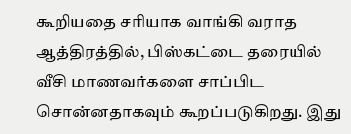கூறியதை சரியாக வாங்கி வராத ஆத்திரத்தில், பிஸ்கட்டை தரையில் வீசி மாணவர்களை சாப்பிட சொன்னதாகவும் கூறப்படுகிறது. இது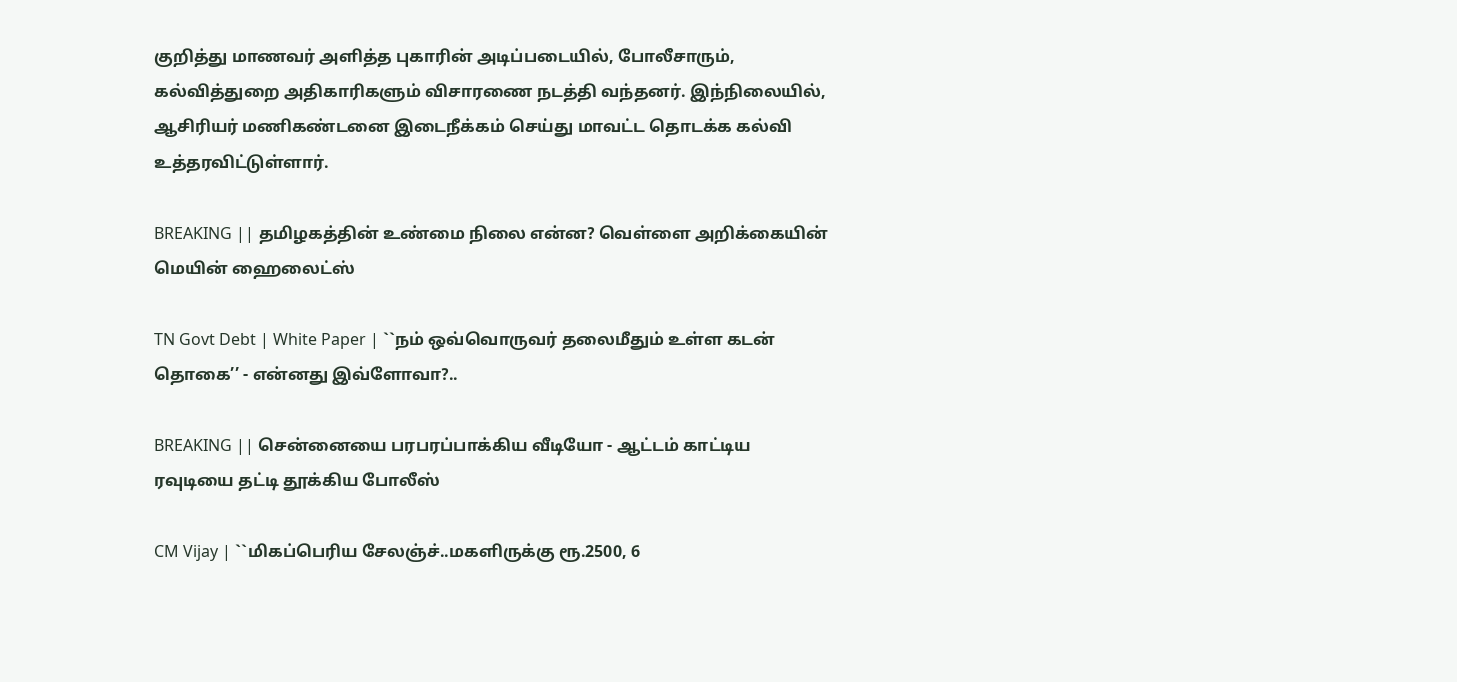குறித்து மாணவர் அளித்த புகாரின் அடிப்படையில், போலீசாரும், கல்வித்துறை அதிகாரிகளும் விசாரணை நடத்தி வந்தனர். இந்நிலையில், ஆசிரியர் மணிகண்டனை இடைநீக்கம் செய்து மாவட்ட தொடக்க கல்வி உத்தரவிட்டுள்ளார்.

BREAKING || தமிழகத்தின் உண்மை நிலை என்ன? வெள்ளை அறிக்கையின் மெயின் ஹைலைட்ஸ்

TN Govt Debt | White Paper | ``நம் ஒவ்வொருவர் தலைமீதும் உள்ள கடன் தொகை’’ - என்னது இவ்ளோவா?..

BREAKING || சென்னையை பரபரப்பாக்கிய வீடியோ - ஆட்டம் காட்டிய ரவுடியை தட்டி தூக்கிய போலீஸ்

CM Vijay | ``மிகப்பெரிய சேலஞ்ச்..மகளிருக்கு ரூ.2500, 6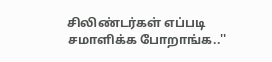சிலிண்டர்கள் எப்படி சமாளிக்க போறாங்க..''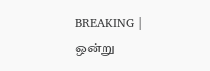BREAKING | ஒன்று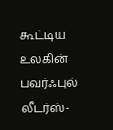கூட்டிய உலகின் பவர்ஃபுல் லீடர்ஸ்-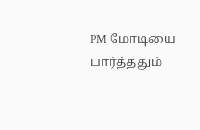PM மோடியை பார்த்ததும்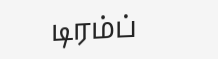டிரம்ப்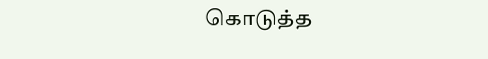கொடுத்த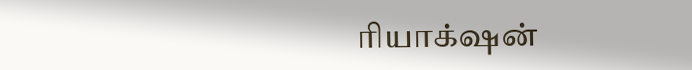ரியாக்‌ஷன்